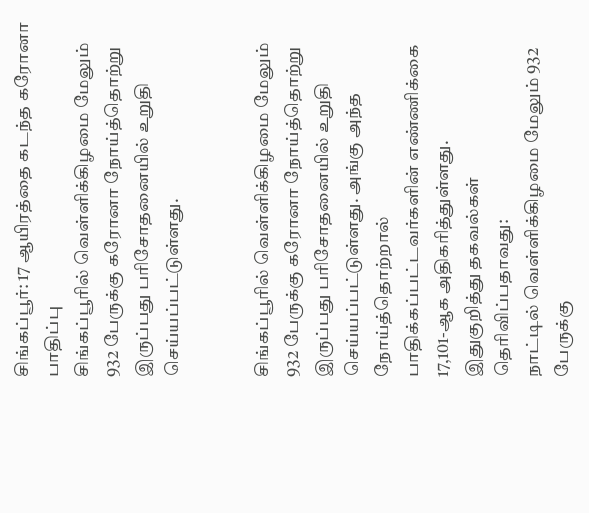சிங்கப்பூர்: 17 ஆயிரத்தை கடந்த கரோனா பாதிப்பு
சிங்கப்பூரில் வெள்ளிக்கிழமை மேலும் 932 பேருக்கு கரோனா நோய்த்தொற்று இருப்பது பரிசோதனையில் உறுதி செய்யப்பட்டுள்ளது.


சிங்கப்பூரில் வெள்ளிக்கிழமை மேலும் 932 பேருக்கு கரோனா நோய்த்தொற்று இருப்பது பரிசோதனையில் உறுதி செய்யப்பட்டுள்ளது. அங்கு அந்த நோய்த்தொற்றால் பாதிக்கப்பட்டவர்களின் எண்ணிக்கை 17,101-ஆக அதிகரித்துள்ளது.
இதுகுறித்து தகவல்கள் தெரிவிப்பதாவது:
நாட்டில் வெள்ளிக்கிழமை மேலும் 932 பேருக்கு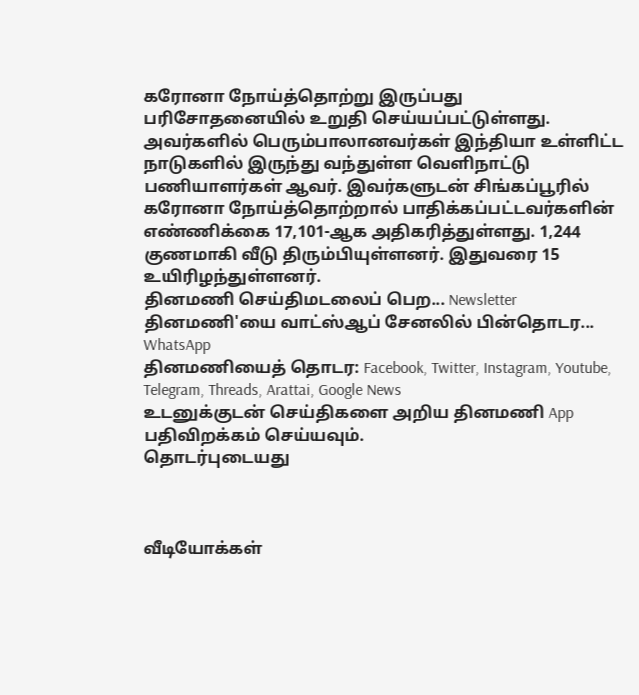கரோனா நோய்த்தொற்று இருப்பது பரிசோதனையில் உறுதி செய்யப்பட்டுள்ளது. அவர்களில் பெரும்பாலானவர்கள் இந்தியா உள்ளிட்ட நாடுகளில் இருந்து வந்துள்ள வெளிநாட்டு பணியாளர்கள் ஆவர். இவர்களுடன் சிங்கப்பூரில் கரோனா நோய்த்தொற்றால் பாதிக்கப்பட்டவர்களின் எண்ணிக்கை 17,101-ஆக அதிகரித்துள்ளது. 1,244 குணமாகி வீடு திரும்பியுள்ளனர். இதுவரை 15 உயிரிழந்துள்ளனர்.
தினமணி செய்திமடலைப் பெற... Newsletter
தினமணி'யை வாட்ஸ்ஆப் சேனலில் பின்தொடர... WhatsApp
தினமணியைத் தொடர: Facebook, Twitter, Instagram, Youtube, Telegram, Threads, Arattai, Google News
உடனுக்குடன் செய்திகளை அறிய தினமணி App பதிவிறக்கம் செய்யவும்.
தொடர்புடையது



வீடியோக்கள்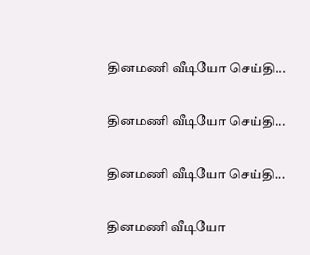தினமணி வீடியோ செய்தி...

தினமணி வீடியோ செய்தி...

தினமணி வீடியோ செய்தி...

தினமணி வீடியோ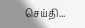செய்தி...